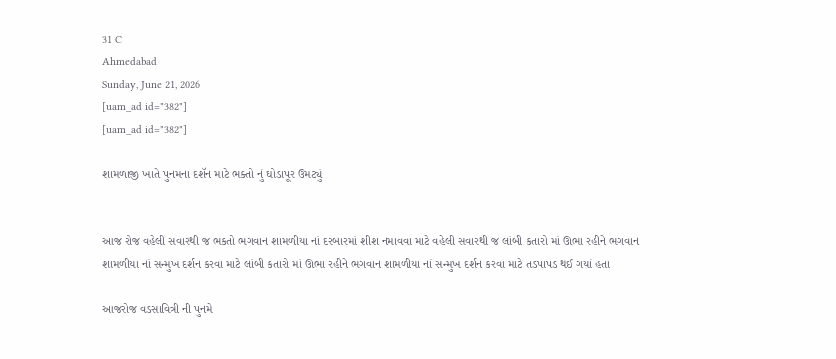31 C
Ahmedabad
Sunday, June 21, 2026
[uam_ad id="382"]
[uam_ad id="382"]

શામળાજી ખાતે પુનમના દશૅન માટે ભક્તો નું ઘોડાપૂર ઉમટ્યું


આજ રોજ વહેલી સવારથી જ ભકતો ભગવાન શામળીયા નાં દરબારમાં શીશ નમાવવા માટે વહેલી સવારથી જ લાંબી કતારો માં ઊભા રહીને ભગવાન શામળીયા નાં સન્મુખ દર્શન કરવા માટે લાંબી કતારો માં ઊભા રહીને ભગવાન શામળીયા નાં સન્મુખ દર્શન કરવા માટે તડપાપડ થઈ ગયાં હતા

આજરોજ વડસાવિત્રી ની પુનમે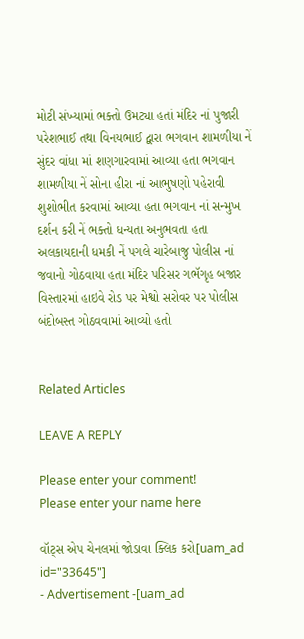મોટી સંખ્યામાં ભક્તો ઉમટ્યા હતાં મંદિર નાં પુજારી પરેશભાઈ તથા વિનયભાઈ દ્વારા ભગવાન શામળીયા નેં સુંદર વાંધા માં શણગારવામાં આવ્યા હતા ભગવાન શામળીયા નેં સોના હીરા નાં આભુષણો પહેરાવી શુશોભીત કરવામાં આવ્યા હતા ભગવાન નાં સન્મુખ દર્શન કરી નેં ભક્તો ધન્યતા અનુભવતા હતા અલકાયદાની ધમકી નેં પગલે ચારેબાજુ પોલીસ નાં જવાનો ગોઠવાયા હતા મંદિર પરિસર ગભૅગૃહ બજાર વિસ્તારમાં હાઇવે રોડ પર મેશ્વો સરોવર પર પોલીસ બંદોબસ્ત ગોઠવવામાં આવ્યો હતો


Related Articles

LEAVE A REPLY

Please enter your comment!
Please enter your name here

વૉટ્સ એપ ચેનલમાં જોડાવા ક્લિક કરો[uam_ad id="33645"]
- Advertisement -[uam_ad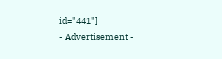id="441"]
- Advertisement -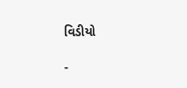વિડીયો

-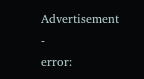Advertisement -
error: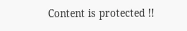Content is protected !!